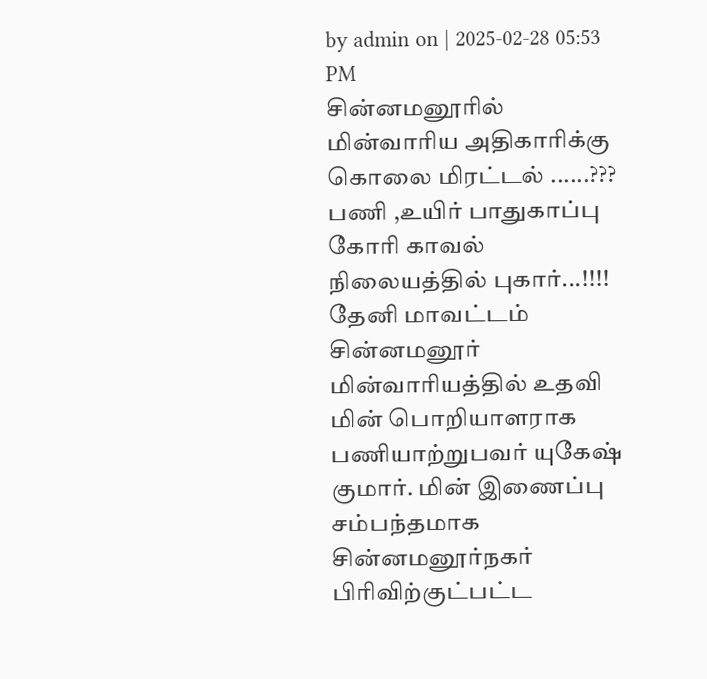by admin on | 2025-02-28 05:53 PM
சின்னமனூரில் மின்வாரிய அதிகாரிக்கு கொலை மிரட்டல் ......???
பணி ,உயிர் பாதுகாப்பு கோரி காவல் நிலையத்தில் புகார்...!!!!
தேனி மாவட்டம் சின்னமனூர் மின்வாரியத்தில் உதவி மின் பொறியாளராக பணியாற்றுபவர் யுகேஷ் குமார். மின் இணைப்பு சம்பந்தமாக சின்னமனூர்நகர் பிரிவிற்குட்பட்ட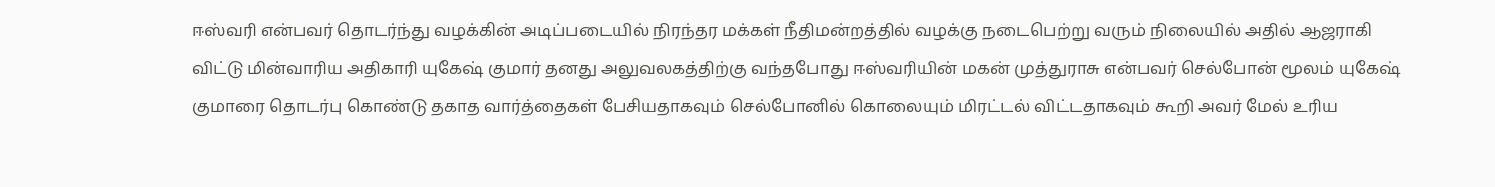ஈஸ்வரி என்பவர் தொடர்ந்து வழக்கின் அடிப்படையில் நிரந்தர மக்கள் நீதிமன்றத்தில் வழக்கு நடைபெற்று வரும் நிலையில் அதில் ஆஜராகி விட்டு மின்வாரிய அதிகாரி யுகேஷ் குமார் தனது அலுவலகத்திற்கு வந்தபோது ஈஸ்வரியின் மகன் முத்துராசு என்பவர் செல்போன் மூலம் யுகேஷ் குமாரை தொடர்பு கொண்டு தகாத வார்த்தைகள் பேசியதாகவும் செல்போனில் கொலையும் மிரட்டல் விட்டதாகவும் கூறி அவர் மேல் உரிய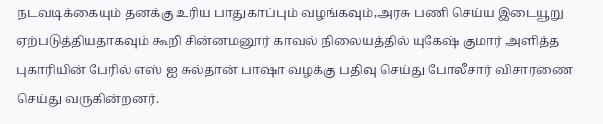நடவடிக்கையும் தனக்கு உரிய பாதுகாப்பும் வழங்கவும்,அரசு பணி செய்ய இடையூறு ஏற்படுத்தியதாகவும் கூறி சின்னமனூர் காவல் நிலையத்தில் யுகேஷ் குமார் அளித்த புகாரியின் பேரில் எஸ் ஐ சுல்தான் பாஷா வழக்கு பதிவு செய்து போலீசார் விசாரணை செய்து வருகின்றனர்.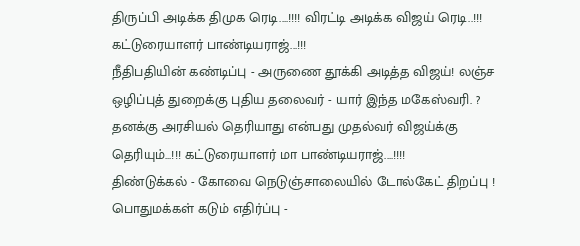திருப்பி அடிக்க திமுக ரெடி....!!!! விரட்டி அடிக்க விஜய் ரெடி..!!! கட்டுரையாளர் பாண்டியராஜ்...!!!
நீதிபதியின் கண்டிப்பு - அருணை தூக்கி அடித்த விஜய்! லஞ்ச ஒழிப்புத் துறைக்கு புதிய தலைவர் - யார் இந்த மகேஸ்வரி. ?
தனக்கு அரசியல் தெரியாது என்பது முதல்வர் விஜய்க்கு தெரியும்...!!! கட்டுரையாளர் மா பாண்டியராஜ்....!!!!
திண்டுக்கல் - கோவை நெடுஞ்சாலையில் டோல்கேட் திறப்பு ! பொதுமக்கள் கடும் எதிர்ப்பு -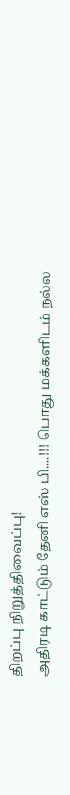திறப்பு நிறுத்திவைப்பு!
அதிரடி காட்டும் தேனி எஸ் பி....!!! பொது மக்களிடம் நல்ல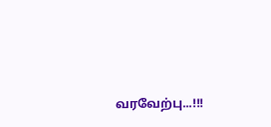வரவேற்பு...!!!